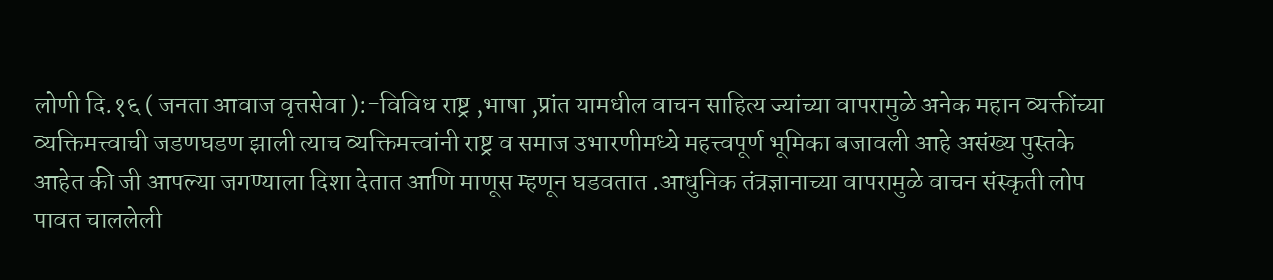लोणी दि.१६ ( जनता आवाज वृत्तसेवा ):-विविध राष्ट्र ,भाषा ,प्रांत यामधील वाचन साहित्य ज्यांच्या वापरामुळे अनेक महान व्यक्तींच्या व्यक्तिमत्त्वाची जडणघडण झाली त्याच व्यक्तिमत्त्वांनी राष्ट्र व समाज उभारणीमध्ये महत्त्वपूर्ण भूमिका बजावली आहे असंख्य पुस्तके आहेत की जी आपल्या जगण्याला दिशा देतात आणि माणूस म्हणून घडवतात .आधुनिक तंत्रज्ञानाच्या वापरामुळे वाचन संस्कृती लोप पावत चाललेली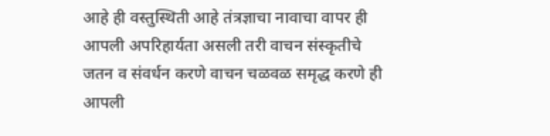आहे ही वस्तुस्थिती आहे तंत्रज्ञाचा नावाचा वापर ही आपली अपरिहार्यता असली तरी वाचन संस्कृतीचे जतन व संवर्धन करणे वाचन चळवळ समृद्ध करणे ही आपली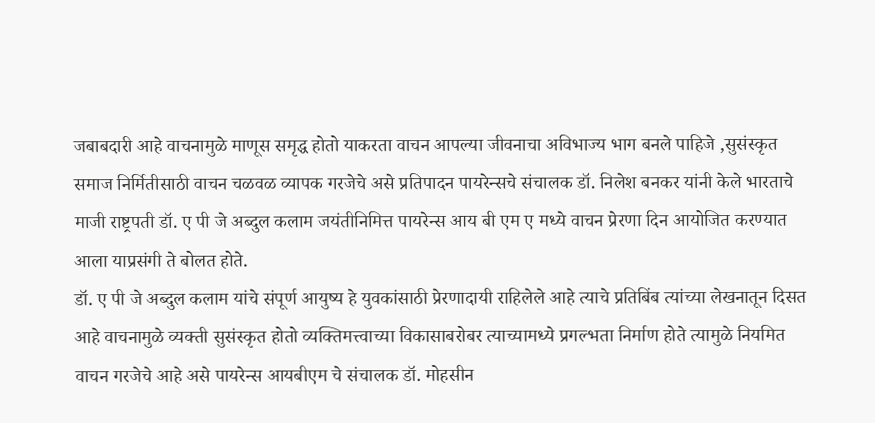जबाबदारी आहे वाचनामुळे माणूस समृद्ध होतो याकरता वाचन आपल्या जीवनाचा अविभाज्य भाग बनले पाहिजे ,सुसंस्कृत समाज निर्मितीसाठी वाचन चळवळ व्यापक गरजेचे असे प्रतिपादन पायरेन्सचे संचालक डॉ. निलेश बनकर यांनी केले भारताचे माजी राष्ट्रपती डॉ. ए पी जे अब्दुल कलाम जयंतीनिमित्त पायरेन्स आय बी एम ए मध्ये वाचन प्रेरणा दिन आयोजित करण्यात आला याप्रसंगी ते बोलत होते.
डॉ. ए पी जे अब्दुल कलाम यांचे संपूर्ण आयुष्य हे युवकांसाठी प्रेरणादायी राहिलेले आहे त्याचे प्रतिबिंब त्यांच्या लेखनातून दिसत आहे वाचनामुळे व्यक्ती सुसंस्कृत होतो व्यक्तिमत्त्वाच्या विकासाबरोबर त्याच्यामध्ये प्रगल्भता निर्माण होते त्यामुळे नियमित वाचन गरजेचे आहे असे पायरेन्स आयबीएम चे संचालक डॉ. मोहसीन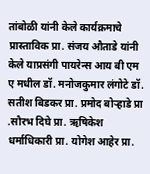तांबोळी यांनी केले कार्यक्रमाचे प्रास्ताविक प्रा. संजय औताडे यांनी केले याप्रसंगी पायरेन्स आय बी एम ए मधील डॉ. मनोजकुमार लंगोटे डॉ. सतीश बिडकर प्रा. प्रमोद बोऱ्हाडे प्रा .सौरभ दिघे प्रा. ऋषिकेश धर्माधिकारी प्रा. योगेश आहेर प्रा.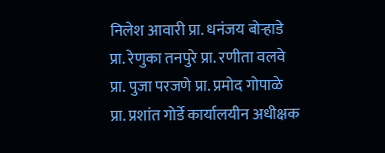निलेश आवारी प्रा. धनंजय बोऱ्हाडे प्रा. रेणुका तनपुरे प्रा. रणीता वलवे प्रा. पुजा परजणे प्रा. प्रमोद गोपाळे प्रा. प्रशांत गोर्डे कार्यालयीन अधीक्षक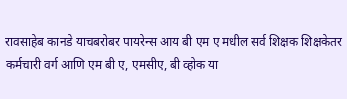रावसाहेब कानडे याचबरोबर पायरेन्स आय बी एम ए मधील सर्व शिक्षक शिक्षकेतर कर्मचारी वर्ग आणि एम बी ए, एमसीए, बी व्होक या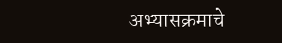अभ्यासक्रमाचे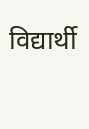विद्यार्थी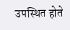उपस्थित होते